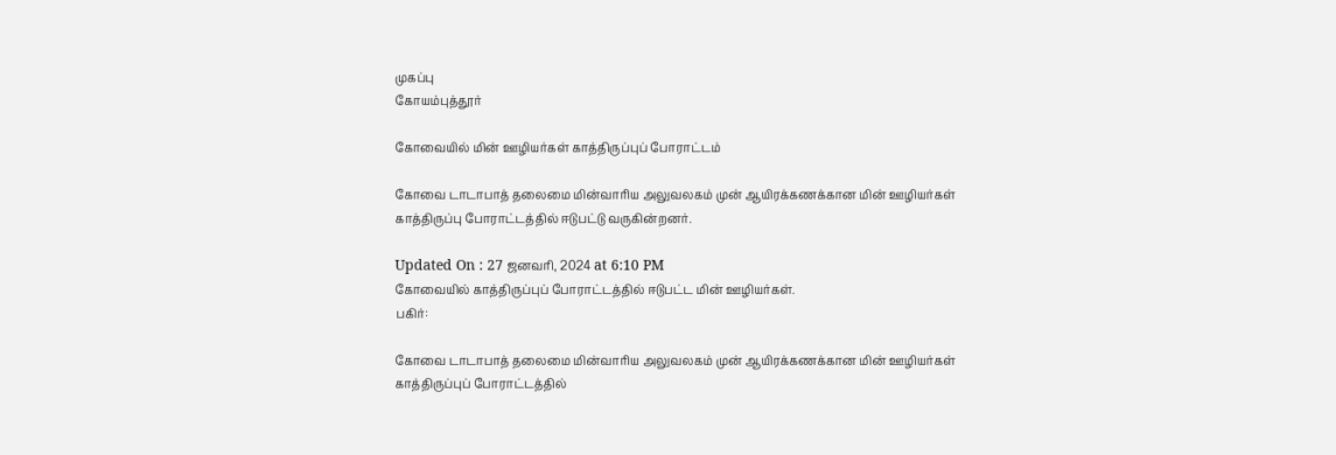முகப்பு
கோயம்புத்தூர்

கோவையில் மின் ஊழியர்கள் காத்திருப்புப் போராட்டம்

கோவை டாடாபாத் தலைமை மின்வாரிய அலுவலகம் முன் ஆயிரக்கணக்கான மின் ஊழியர்கள் காத்திருப்பு போராட்டத்தில் ஈடுபட்டு வருகின்றனர்.

Updated On : 27 ஜனவரி, 2024 at 6:10 PM
கோவையில் காத்திருப்புப் போராட்டத்தில் ஈடுபட்ட மின் ஊழியர்கள்.
பகிர்:

கோவை டாடாபாத் தலைமை மின்வாரிய அலுவலகம் முன் ஆயிரக்கணக்கான மின் ஊழியர்கள் காத்திருப்புப் போராட்டத்தில்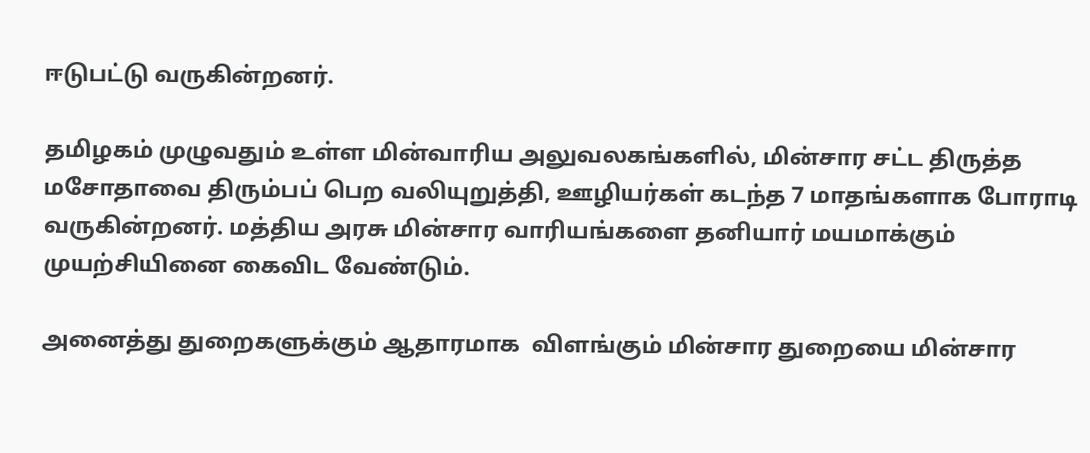ஈடுபட்டு வருகின்றனர்.

தமிழகம் முழுவதும் உள்ள மின்வாரிய அலுவலகங்களில், மின்சார சட்ட திருத்த மசோதாவை திரும்பப் பெற வலியுறுத்தி, ஊழியர்கள் கடந்த 7 மாதங்களாக போராடி வருகின்றனர். மத்திய அரசு மின்சார வாரியங்களை தனியார் மயமாக்கும் முயற்சியினை கைவிட வேண்டும்.

அனைத்து துறைகளுக்கும் ஆதாரமாக  விளங்கும் மின்சார துறையை மின்சார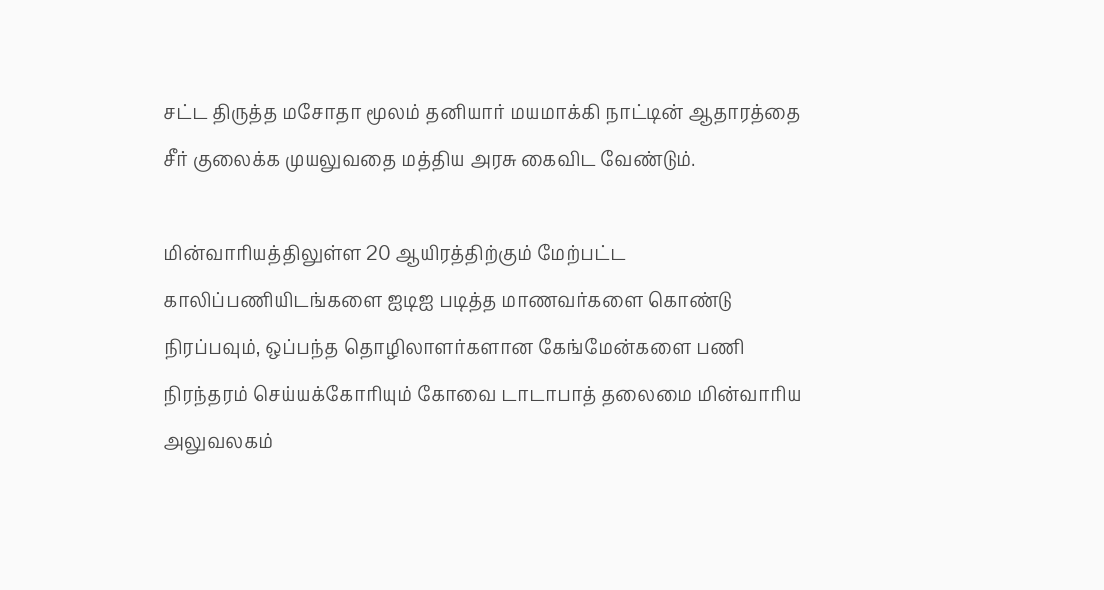சட்ட திருத்த மசோதா மூலம் தனியார் மயமாக்கி நாட்டின் ஆதாரத்தை சீர் குலைக்க முயலுவதை மத்திய அரசு கைவிட வேண்டும்.

மின்வாரியத்திலுள்ள 20 ஆயிரத்திற்கும் மேற்பட்ட காலிப்பணியிடங்களை ஐடிஐ படித்த மாணவர்களை கொண்டு நிரப்பவும், ஒப்பந்த தொழிலாளர்களான கேங்மேன்களை பணி நிரந்தரம் செய்யக்கோரியும் கோவை டாடாபாத் தலைமை மின்வாரிய அலுவலகம்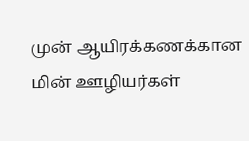முன் ஆயிரக்கணக்கான மின் ஊழியர்கள்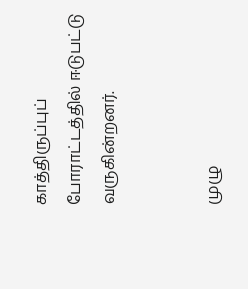காத்திருப்புப் போராட்டத்தில் ஈடுபட்டு வருகின்றனர்.


முழு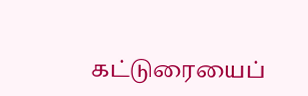கட்டுரையைப்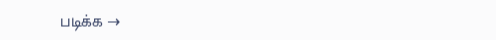படிக்க →